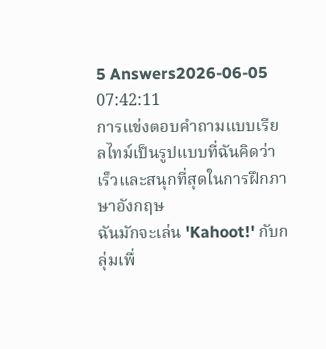5 Answers2026-06-05 07:42:11
การแข่งตอบคำถามแบบเรียลไทม์เป็นรูปแบบที่ฉันคิดว่าเร็วและสนุกที่สุดในการฝึกภาษาอังกฤษ
ฉันมักจะเล่น 'Kahoot!' กับกลุ่มเพื่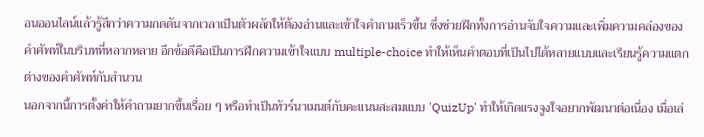อนออนไลน์แล้วรู้สึกว่าความกดดันจากเวลาเป็นตัวผลักให้ต้องอ่านและเข้าใจคำถามเร็วขึ้น ซึ่งช่วยฝึกทั้งการอ่านจับใจความและเพิ่มความคล่องของคำศัพท์ในบริบทที่หลากหลาย อีกข้อดีคือเป็นการฝึกความเข้าใจแบบ multiple-choice ทำให้เห็นคำตอบที่เป็นไปได้หลายแบบและเรียนรู้ความแตกต่างของคำศัพท์กับสำนวน
นอกจากนี้การตั้งค่าให้คำถามยากขึ้นเรื่อย ๆ หรือทำเป็นทัวร์นาเมนต์กับคะแนนสะสมแบบ 'QuizUp' ทำให้เกิดแรงจูงใจอยากพัฒนาต่อเนื่อง เมื่อเล่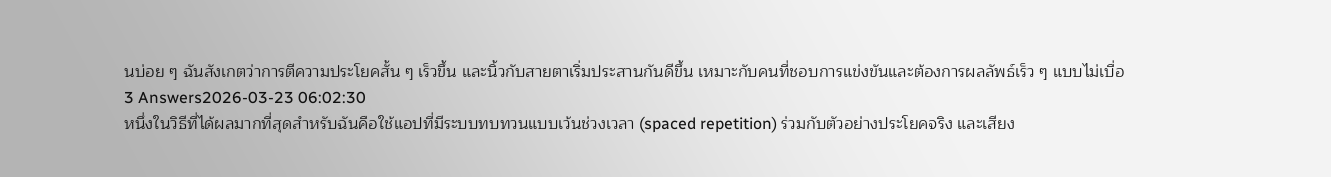นบ่อย ๆ ฉันสังเกตว่าการตีความประโยคสั้น ๆ เร็วขึ้น และนิ้วกับสายตาเริ่มประสานกันดีขึ้น เหมาะกับคนที่ชอบการแข่งขันและต้องการผลลัพธ์เร็ว ๆ แบบไม่เบื่อ
3 Answers2026-03-23 06:02:30
หนึ่งในวิธีที่ได้ผลมากที่สุดสำหรับฉันคือใช้แอปที่มีระบบทบทวนแบบเว้นช่วงเวลา (spaced repetition) ร่วมกับตัวอย่างประโยคจริง และเสียง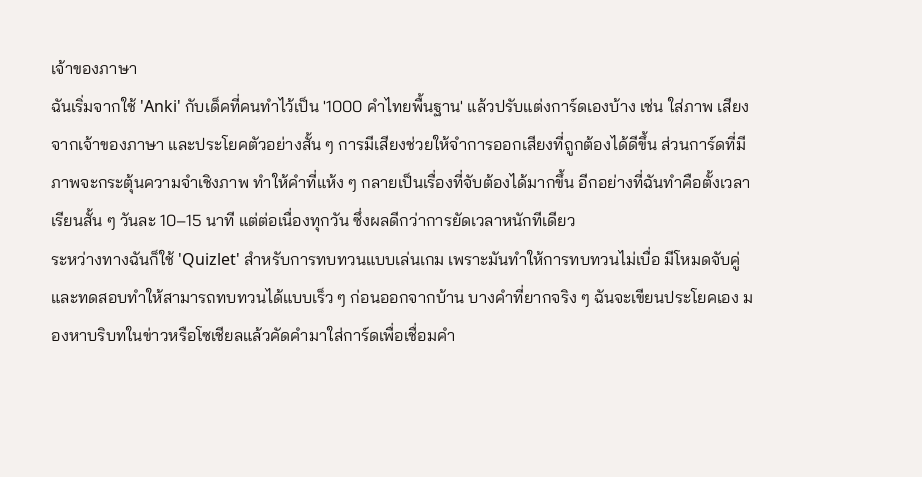เจ้าของภาษา
ฉันเริ่มจากใช้ 'Anki' กับเด็คที่คนทำไว้เป็น '1000 คำไทยพื้นฐาน' แล้วปรับแต่งการ์ดเองบ้าง เช่น ใส่ภาพ เสียงจากเจ้าของภาษา และประโยคตัวอย่างสั้น ๆ การมีเสียงช่วยให้จำการออกเสียงที่ถูกต้องได้ดีขึ้น ส่วนการ์ดที่มีภาพจะกระตุ้นความจำเชิงภาพ ทำให้คำที่แห้ง ๆ กลายเป็นเรื่องที่จับต้องได้มากขึ้น อีกอย่างที่ฉันทำคือตั้งเวลาเรียนสั้น ๆ วันละ 10–15 นาที แต่ต่อเนื่องทุกวัน ซึ่งผลดีกว่าการยัดเวลาหนักทีเดียว
ระหว่างทางฉันก็ใช้ 'Quizlet' สำหรับการทบทวนแบบเล่นเกม เพราะมันทำให้การทบทวนไม่เบื่อ มีโหมดจับคู่และทดสอบทำให้สามารถทบทวนได้แบบเร็ว ๆ ก่อนออกจากบ้าน บางคำที่ยากจริง ๆ ฉันจะเขียนประโยคเอง มองหาบริบทในข่าวหรือโซเชียลแล้วคัดคำมาใส่การ์ดเพื่อเชื่อมคำ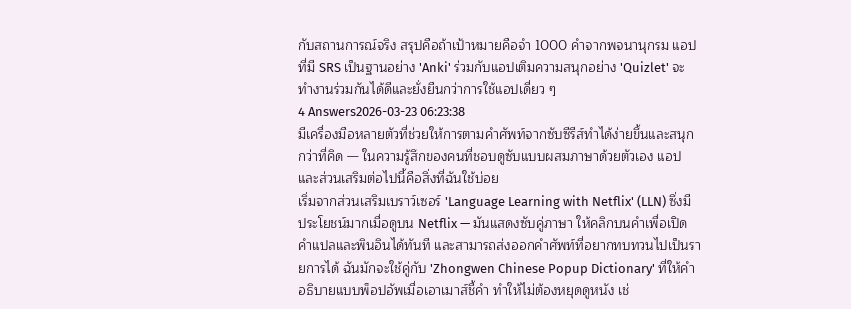กับสถานการณ์จริง สรุปคือถ้าเป้าหมายคือจำ 1000 คำจากพจนานุกรม แอปที่มี SRS เป็นฐานอย่าง 'Anki' ร่วมกับแอปเติมความสนุกอย่าง 'Quizlet' จะทำงานร่วมกันได้ดีและยั่งยืนกว่าการใช้แอปเดี่ยว ๆ
4 Answers2026-03-23 06:23:38
มีเครื่องมือหลายตัวที่ช่วยให้การตามคำศัพท์จากซับซีรีส์ทำได้ง่ายขึ้นและสนุกกว่าที่คิด — ในความรู้สึกของคนที่ชอบดูซับแบบผสมภาษาด้วยตัวเอง แอปและส่วนเสริมต่อไปนี้คือสิ่งที่ฉันใช้บ่อย
เริ่มจากส่วนเสริมเบราว์เซอร์ 'Language Learning with Netflix' (LLN) ซึ่งมีประโยชน์มากเมื่อดูบน Netflix — มันแสดงซับคู่ภาษา ให้คลิกบนคำเพื่อเปิดคำแปลและพินอินได้ทันที และสามารถส่งออกคำศัพท์ที่อยากทบทวนไปเป็นรายการได้ ฉันมักจะใช้คู่กับ 'Zhongwen Chinese Popup Dictionary' ที่ให้คำอธิบายแบบพ็อปอัพเมื่อเอาเมาส์ชี้คำ ทำให้ไม่ต้องหยุดดูหนัง เช่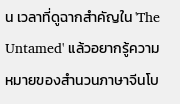น เวลาที่ดูฉากสำคัญใน 'The Untamed' แล้วอยากรู้ความหมายของสำนวนภาษาจีนโบ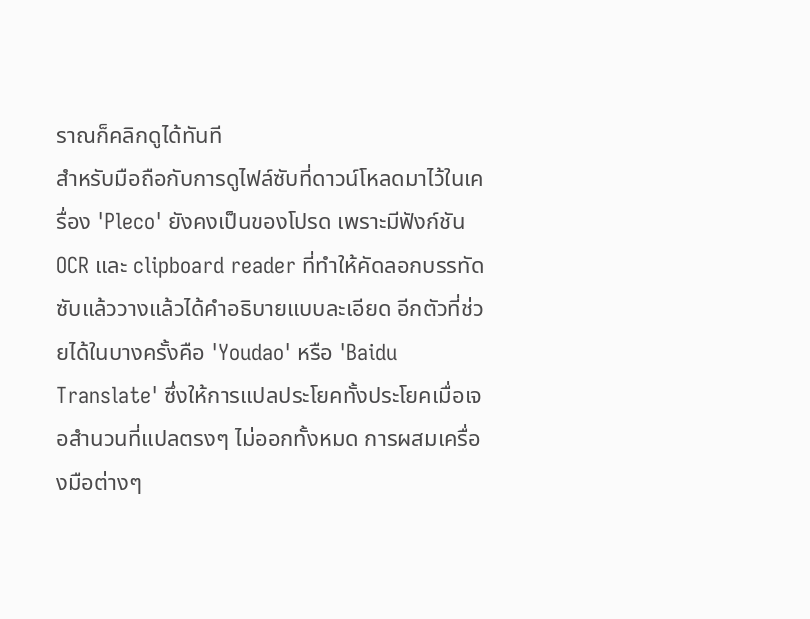ราณก็คลิกดูได้ทันที
สำหรับมือถือกับการดูไฟล์ซับที่ดาวน์โหลดมาไว้ในเครื่อง 'Pleco' ยังคงเป็นของโปรด เพราะมีฟังก์ชัน OCR และ clipboard reader ที่ทำให้คัดลอกบรรทัดซับแล้ววางแล้วได้คำอธิบายแบบละเอียด อีกตัวที่ช่วยได้ในบางครั้งคือ 'Youdao' หรือ 'Baidu Translate' ซึ่งให้การแปลประโยคทั้งประโยคเมื่อเจอสำนวนที่แปลตรงๆ ไม่ออกทั้งหมด การผสมเครื่องมือต่างๆ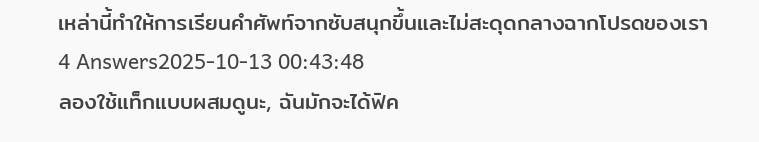เหล่านี้ทำให้การเรียนคำศัพท์จากซับสนุกขึ้นและไม่สะดุดกลางฉากโปรดของเรา
4 Answers2025-10-13 00:43:48
ลองใช้แท็กแบบผสมดูนะ, ฉันมักจะได้ฟิค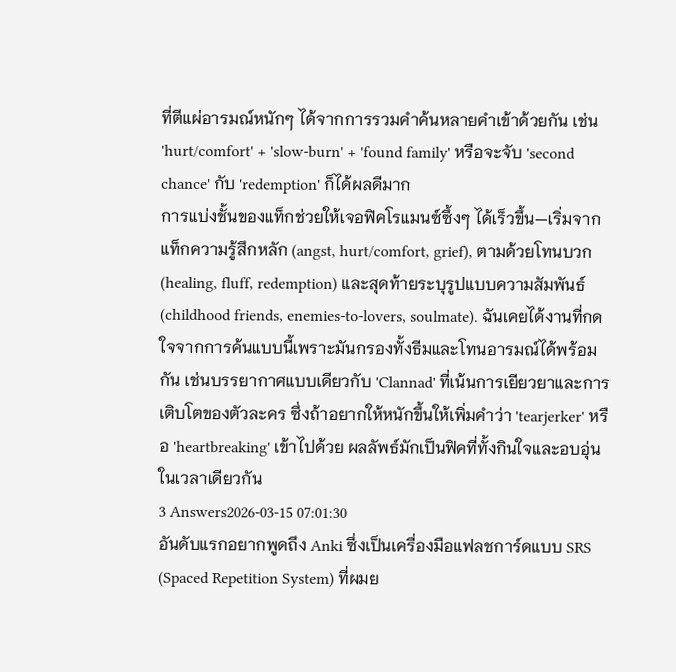ที่ตีแผ่อารมณ์หนักๆ ได้จากการรวมคำค้นหลายคำเข้าด้วยกัน เช่น 'hurt/comfort' + 'slow-burn' + 'found family' หรือจะจับ 'second chance' กับ 'redemption' ก็ได้ผลดีมาก
การแบ่งชั้นของแท็กช่วยให้เจอฟิคโรแมนซ์ซึ้งๆ ได้เร็วขึ้น—เริ่มจากแท็กความรู้สึกหลัก (angst, hurt/comfort, grief), ตามด้วยโทนบวก (healing, fluff, redemption) และสุดท้ายระบุรูปแบบความสัมพันธ์ (childhood friends, enemies-to-lovers, soulmate). ฉันเคยได้งานที่กดใจจากการค้นแบบนี้เพราะมันกรองทั้งธีมและโทนอารมณ์ได้พร้อมกัน เช่นบรรยากาศแบบเดียวกับ 'Clannad' ที่เน้นการเยียวยาและการเติบโตของตัวละคร ซึ่งถ้าอยากให้หนักขึ้นให้เพิ่มคำว่า 'tearjerker' หรือ 'heartbreaking' เข้าไปด้วย ผลลัพธ์มักเป็นฟิคที่ทั้งกินใจและอบอุ่นในเวลาเดียวกัน
3 Answers2026-03-15 07:01:30
อันดับแรกอยากพูดถึง Anki ซึ่งเป็นเครื่องมือแฟลชการ์ดแบบ SRS (Spaced Repetition System) ที่ผมย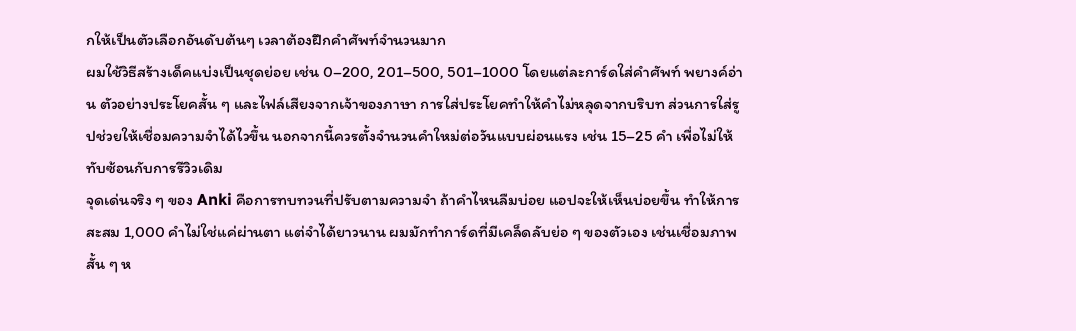กให้เป็นตัวเลือกอันดับต้นๆ เวลาต้องฝึกคำศัพท์จำนวนมาก
ผมใช้วิธีสร้างเด็คแบ่งเป็นชุดย่อย เช่น 0–200, 201–500, 501–1000 โดยแต่ละการ์ดใส่คำศัพท์ พยางค์อ่าน ตัวอย่างประโยคสั้น ๆ และไฟล์เสียงจากเจ้าของภาษา การใส่ประโยคทำให้คำไม่หลุดจากบริบท ส่วนการใส่รูปช่วยให้เชื่อมความจำได้ไวขึ้น นอกจากนี้ควรตั้งจำนวนคำใหม่ต่อวันแบบผ่อนแรง เช่น 15–25 คำ เพื่อไม่ให้ทับซ้อนกับการรีวิวเดิม
จุดเด่นจริง ๆ ของ Anki คือการทบทวนที่ปรับตามความจำ ถ้าคำไหนลืมบ่อย แอปจะให้เห็นบ่อยขึ้น ทำให้การสะสม 1,000 คำไม่ใช่แค่ผ่านตา แต่จำได้ยาวนาน ผมมักทำการ์ดที่มีเคล็ดลับย่อ ๆ ของตัวเอง เช่นเชื่อมภาพสั้น ๆ ห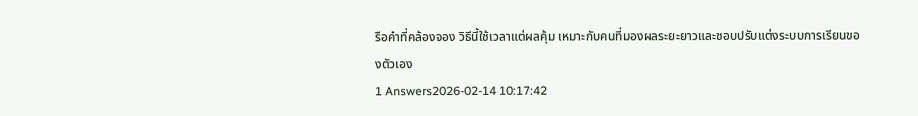รือคำที่คล้องจอง วิธีนี้ใช้เวลาแต่ผลคุ้ม เหมาะกับคนที่มองผลระยะยาวและชอบปรับแต่งระบบการเรียนของตัวเอง
1 Answers2026-02-14 10:17:42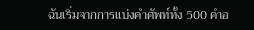ฉันเริ่มจากการแบ่งคำศัพท์ทั้ง 500 คำอ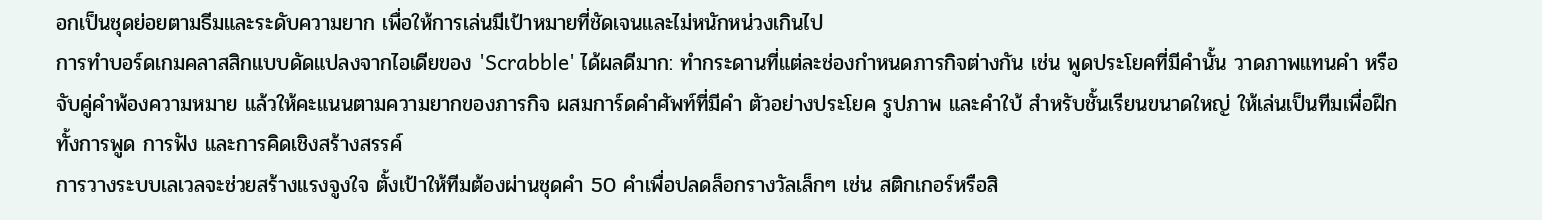อกเป็นชุดย่อยตามธีมและระดับความยาก เพื่อให้การเล่นมีเป้าหมายที่ชัดเจนและไม่หนักหน่วงเกินไป
การทำบอร์ดเกมคลาสสิกแบบดัดแปลงจากไอเดียของ 'Scrabble' ได้ผลดีมาก: ทำกระดานที่แต่ละช่องกำหนดภารกิจต่างกัน เช่น พูดประโยคที่มีคำนั้น วาดภาพแทนคำ หรือจับคู่คำพ้องความหมาย แล้วให้คะแนนตามความยากของภารกิจ ผสมการ์ดคำศัพท์ที่มีคำ ตัวอย่างประโยค รูปภาพ และคำใบ้ สำหรับชั้นเรียนขนาดใหญ่ ให้เล่นเป็นทีมเพื่อฝึกทั้งการพูด การฟัง และการคิดเชิงสร้างสรรค์
การวางระบบเลเวลจะช่วยสร้างแรงจูงใจ ตั้งเป้าให้ทีมต้องผ่านชุดคำ 50 คำเพื่อปลดล็อกรางวัลเล็กๆ เช่น สติกเกอร์หรือสิ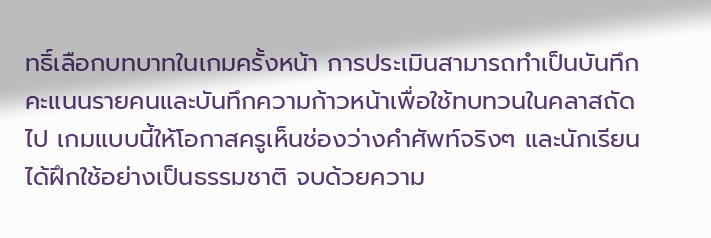ทธิ์เลือกบทบาทในเกมครั้งหน้า การประเมินสามารถทำเป็นบันทึกคะแนนรายคนและบันทึกความก้าวหน้าเพื่อใช้ทบทวนในคลาสถัดไป เกมแบบนี้ให้โอกาสครูเห็นช่องว่างคำศัพท์จริงๆ และนักเรียนได้ฝึกใช้อย่างเป็นธรรมชาติ จบด้วยความ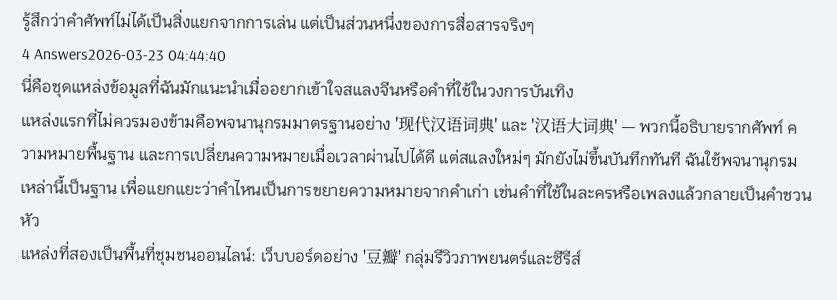รู้สึกว่าคำศัพท์ไม่ได้เป็นสิ่งแยกจากการเล่น แต่เป็นส่วนหนึ่งของการสื่อสารจริงๆ
4 Answers2026-03-23 04:44:40
นี่คือชุดแหล่งข้อมูลที่ฉันมักแนะนำเมื่ออยากเข้าใจสแลงจีนหรือคำที่ใช้ในวงการบันเทิง
แหล่งแรกที่ไม่ควรมองข้ามคือพจนานุกรมมาตรฐานอย่าง '现代汉语词典' และ '汉语大词典' — พวกนี้อธิบายรากศัพท์ ความหมายพื้นฐาน และการเปลี่ยนความหมายเมื่อเวลาผ่านไปได้ดี แต่สแลงใหม่ๆ มักยังไม่ขึ้นบันทึกทันที ฉันใช้พจนานุกรมเหล่านี้เป็นฐาน เพื่อแยกแยะว่าคำไหนเป็นการขยายความหมายจากคำเก่า เช่นคำที่ใช้ในละครหรือเพลงแล้วกลายเป็นคำชวนหัว
แหล่งที่สองเป็นพื้นที่ชุมชนออนไลน์: เว็บบอร์ดอย่าง '豆瓣' กลุ่มรีวิวภาพยนตร์และซีรีส์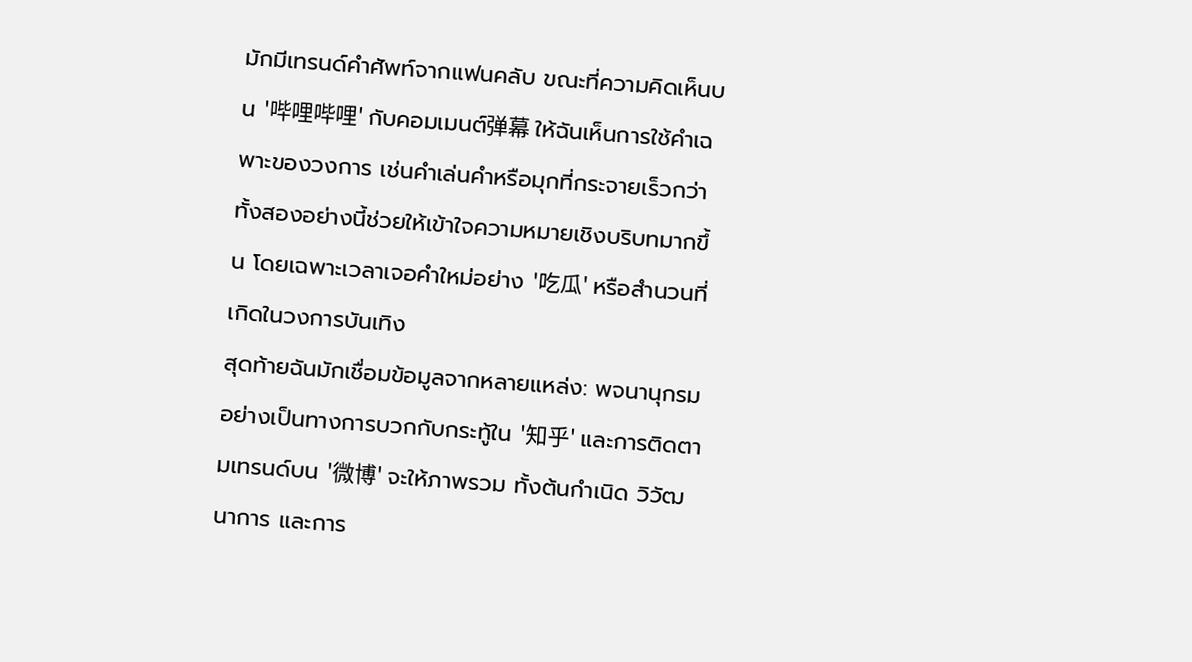มักมีเทรนด์คำศัพท์จากแฟนคลับ ขณะที่ความคิดเห็นบน '哔哩哔哩' กับคอมเมนต์弹幕 ให้ฉันเห็นการใช้คำเฉพาะของวงการ เช่นคำเล่นคำหรือมุกที่กระจายเร็วกว่า ทั้งสองอย่างนี้ช่วยให้เข้าใจความหมายเชิงบริบทมากขึ้น โดยเฉพาะเวลาเจอคำใหม่อย่าง '吃瓜' หรือสำนวนที่เกิดในวงการบันเทิง
สุดท้ายฉันมักเชื่อมข้อมูลจากหลายแหล่ง: พจนานุกรมอย่างเป็นทางการบวกกับกระทู้ใน '知乎' และการติดตามเทรนด์บน '微博' จะให้ภาพรวม ทั้งต้นกำเนิด วิวัฒนาการ และการ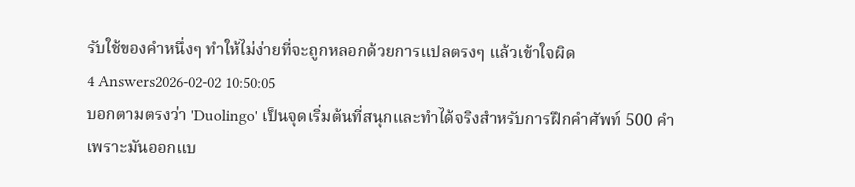รับใช้ของคำหนึ่งๆ ทำให้ไม่ง่ายที่จะถูกหลอกด้วยการแปลตรงๆ แล้วเข้าใจผิด
4 Answers2026-02-02 10:50:05
บอกตามตรงว่า 'Duolingo' เป็นจุดเริ่มต้นที่สนุกและทำได้จริงสำหรับการฝึกคำศัพท์ 500 คำ เพราะมันออกแบ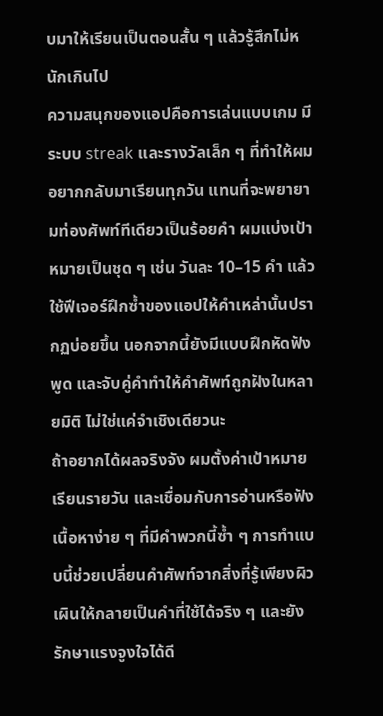บมาให้เรียนเป็นตอนสั้น ๆ แล้วรู้สึกไม่หนักเกินไป
ความสนุกของแอปคือการเล่นแบบเกม มีระบบ streak และรางวัลเล็ก ๆ ที่ทำให้ผมอยากกลับมาเรียนทุกวัน แทนที่จะพยายามท่องศัพท์ทีเดียวเป็นร้อยคำ ผมแบ่งเป้าหมายเป็นชุด ๆ เช่น วันละ 10–15 คำ แล้วใช้ฟีเจอร์ฝึกซ้ำของแอปให้คำเหล่านั้นปรากฏบ่อยขึ้น นอกจากนี้ยังมีแบบฝึกหัดฟัง พูด และจับคู่คำทำให้คำศัพท์ถูกฝังในหลายมิติ ไม่ใช่แค่จำเชิงเดียวนะ
ถ้าอยากได้ผลจริงจัง ผมตั้งค่าเป้าหมายเรียนรายวัน และเชื่อมกับการอ่านหรือฟังเนื้อหาง่าย ๆ ที่มีคำพวกนี้ซ้ำ ๆ การทำแบบนี้ช่วยเปลี่ยนคำศัพท์จากสิ่งที่รู้เพียงผิวเผินให้กลายเป็นคำที่ใช้ได้จริง ๆ และยังรักษาแรงจูงใจได้ดี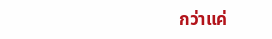กว่าแค่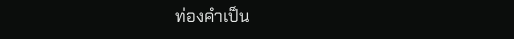ท่องคำเป็น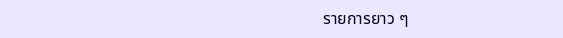รายการยาว ๆ